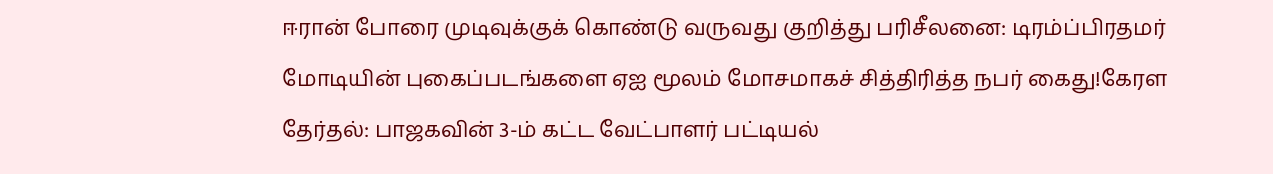ஈரான் போரை முடிவுக்குக் கொண்டு வருவது குறித்து பரிசீலனை: டிரம்ப்பிரதமர் மோடியின் புகைப்படங்களை ஏஐ மூலம் மோசமாகச் சித்திரித்த நபர் கைது!கேரள தேர்தல்: பாஜகவின் 3-ம் கட்ட வேட்பாளர் பட்டியல்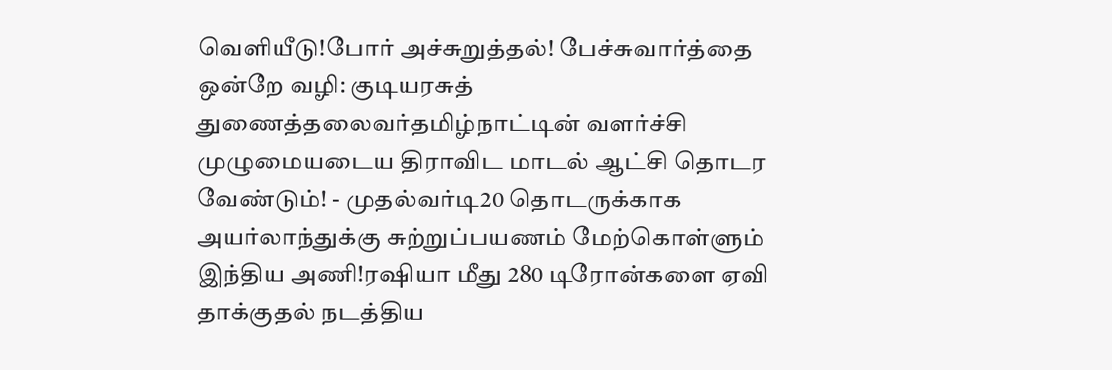வெளியீடு!போர் அச்சுறுத்தல்! பேச்சுவார்த்தை ஒன்றே வழி: குடியரசுத் துணைத்தலைவர்தமிழ்நாட்டின் வளர்ச்சி முழுமையடைய திராவிட மாடல் ஆட்சி தொடர வேண்டும்! - முதல்வர்டி20 தொடருக்காக அயர்லாந்துக்கு சுற்றுப்பயணம் மேற்கொள்ளும் இந்திய அணி!ரஷியா மீது 280 டிரோன்களை ஏவி தாக்குதல் நடத்திய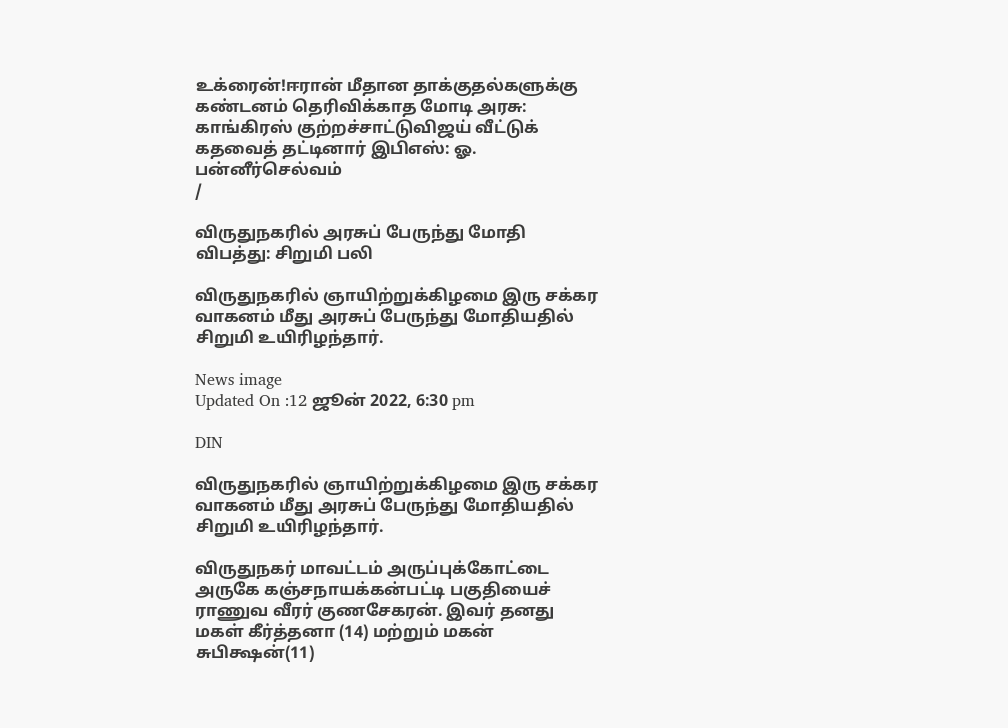உக்ரைன்!ஈரான் மீதான தாக்குதல்களுக்கு கண்டனம் தெரிவிக்காத மோடி அரசு: காங்கிரஸ் குற்றச்சாட்டுவிஜய் வீட்டுக் கதவைத் தட்டினார் இபிஎஸ்: ஓ. பன்னீர்செல்வம்
/

விருதுநகரில் அரசுப் பேருந்து மோதி விபத்து: சிறுமி பலி

விருதுநகரில் ஞாயிற்றுக்கிழமை இரு சக்கர வாகனம் மீது அரசுப் பேருந்து மோதியதில் சிறுமி உயிரிழந்தார்.

News image
Updated On :12 ஜூன் 2022, 6:30 pm

DIN

விருதுநகரில் ஞாயிற்றுக்கிழமை இரு சக்கர வாகனம் மீது அரசுப் பேருந்து மோதியதில் சிறுமி உயிரிழந்தார்.

விருதுநகர் மாவட்டம் அருப்புக்கோட்டை அருகே கஞ்சநாயக்கன்பட்டி பகுதியைச் ராணுவ வீரர் குணசேகரன். இவர் தனது மகள் கீர்த்தனா (14) மற்றும் மகன் சுபிக்ஷன்(11)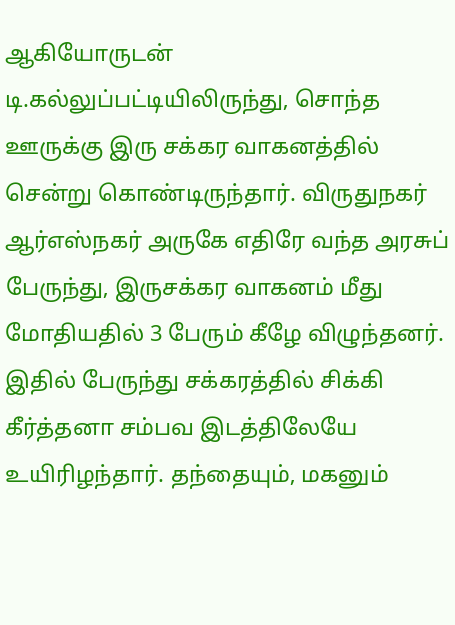ஆகியோருடன் டி.கல்லுப்பட்டியிலிருந்து, சொந்த ஊருக்கு இரு சக்கர வாகனத்தில் சென்று கொண்டிருந்தார். விருதுநகர் ஆர்எஸ்நகர் அருகே எதிரே வந்த அரசுப் பேருந்து, இருசக்கர வாகனம் மீது மோதியதில் 3 பேரும் கீழே விழுந்தனர். இதில் பேருந்து சக்கரத்தில் சிக்கி கீர்த்தனா சம்பவ இடத்திலேயே உயிரிழந்தார். தந்தையும், மகனும்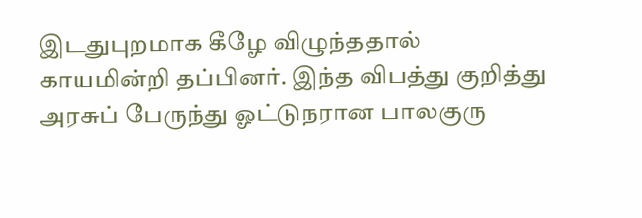இடதுபுறமாக கீழே விழுந்ததால் காயமின்றி தப்பினர். இந்த விபத்து குறித்து அரசுப் பேருந்து ஓட்டுநரான பாலகுரு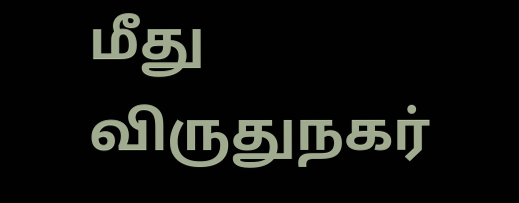மீது விருதுநகர்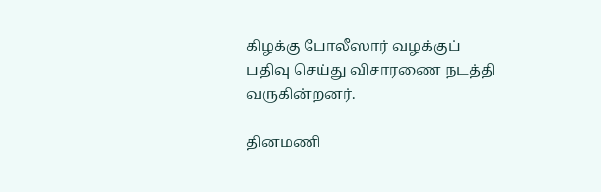கிழக்கு போலீஸார் வழக்குப் பதிவு செய்து விசாரணை நடத்தி வருகின்றனர்.

தினமணி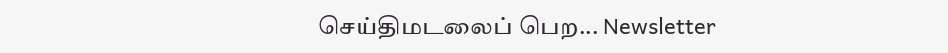செய்திமடலைப் பெற... Newsletter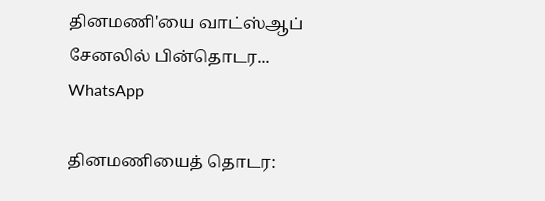தினமணி'யை வாட்ஸ்ஆப் சேனலில் பின்தொடர... WhatsApp

தினமணியைத் தொடர: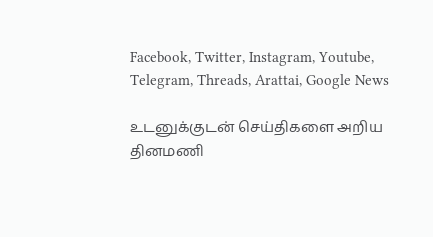Facebook, Twitter, Instagram, Youtube, Telegram, Threads, Arattai, Google News

உடனுக்குடன் செய்திகளை அறிய தினமணி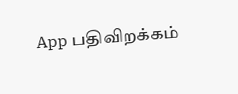App பதிவிறக்கம்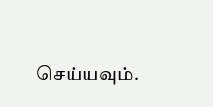செய்யவும்.